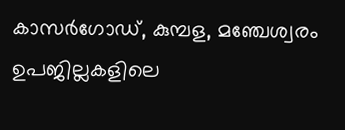കാസർഗോഡ്, കുമ്പള, മഞ്ചേശ്വരം ഉപജില്ലകളിലെ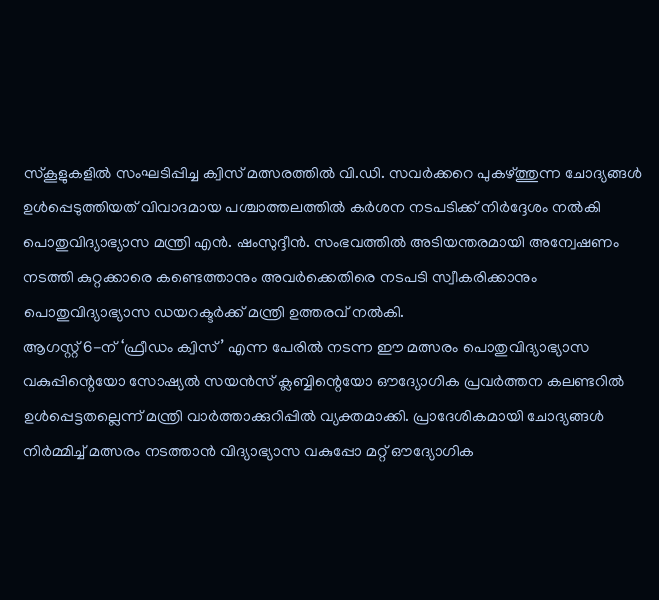സ്കൂളുകളിൽ സംഘടിപ്പിച്ച ക്വിസ് മത്സരത്തിൽ വി.ഡി. സവർക്കറെ പുകഴ്ത്തുന്ന ചോദ്യങ്ങൾ ഉൾപ്പെടുത്തിയത് വിവാദമായ പശ്ചാത്തലത്തിൽ കർശന നടപടിക്ക് നിർദ്ദേശം നൽകി പൊതുവിദ്യാഭ്യാസ മന്ത്രി എൻ. ഷംസുദ്ദീൻ. സംഭവത്തിൽ അടിയന്തരമായി അന്വേഷണം നടത്തി കുറ്റക്കാരെ കണ്ടെത്താനും അവർക്കെതിരെ നടപടി സ്വീകരിക്കാനും പൊതുവിദ്യാഭ്യാസ ഡയറക്ടർക്ക് മന്ത്രി ഉത്തരവ് നൽകി.
ആഗസ്റ്റ് 6-ന് ‘ഫ്രീഡം ക്വിസ്’ എന്ന പേരിൽ നടന്ന ഈ മത്സരം പൊതുവിദ്യാഭ്യാസ വകുപ്പിന്റെയോ സോഷ്യൽ സയൻസ് ക്ലബ്ബിന്റെയോ ഔദ്യോഗിക പ്രവർത്തന കലണ്ടറിൽ ഉൾപ്പെട്ടതല്ലെന്ന് മന്ത്രി വാർത്താക്കുറിപ്പിൽ വ്യക്തമാക്കി. പ്രാദേശികമായി ചോദ്യങ്ങൾ നിർമ്മിച്ച് മത്സരം നടത്താൻ വിദ്യാഭ്യാസ വകുപ്പോ മറ്റ് ഔദ്യോഗിക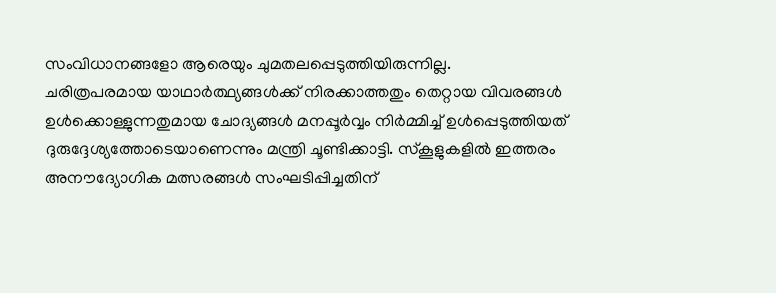സംവിധാനങ്ങളോ ആരെയും ചുമതലപ്പെടുത്തിയിരുന്നില്ല.
ചരിത്രപരമായ യാഥാർത്ഥ്യങ്ങൾക്ക് നിരക്കാത്തതും തെറ്റായ വിവരങ്ങൾ ഉൾക്കൊള്ളുന്നതുമായ ചോദ്യങ്ങൾ മനപ്പൂർവ്വം നിർമ്മിച്ച് ഉൾപ്പെടുത്തിയത് ദുരുദ്ദേശ്യത്തോടെയാണെന്നും മന്ത്രി ചൂണ്ടിക്കാട്ടി. സ്കൂളുകളിൽ ഇത്തരം അനൗദ്യോഗിക മത്സരങ്ങൾ സംഘടിപ്പിച്ചതിന്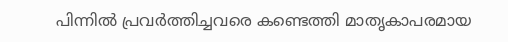പിന്നിൽ പ്രവർത്തിച്ചവരെ കണ്ടെത്തി മാതൃകാപരമായ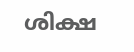ശിക്ഷ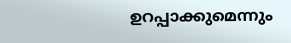ഉറപ്പാക്കുമെന്നും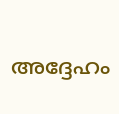അദ്ദേഹം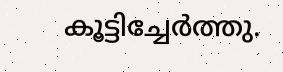കൂട്ടിച്ചേർത്തു.